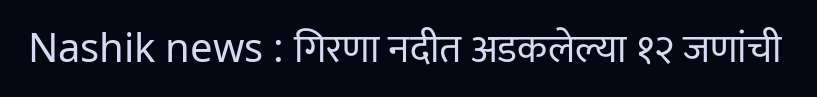Nashik news : गिरणा नदीत अडकलेल्या १२ जणांची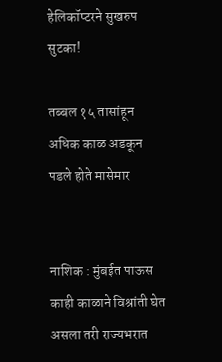हेलिकॉप्टरने सुखरुप सुटका!

तब्बल १५ तासांहून अधिक काळ अडकून पडले होते मासेमार


नाशिक : मुंबईत पाऊस काही काळाने विश्रांती घेत असला तरी राज्यभरात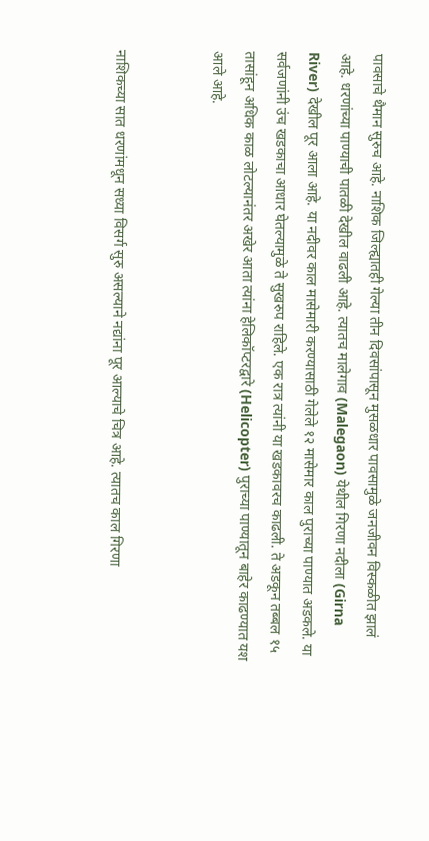पावसाचे थैमान सुरुच आहे. नाशिक जिल्ह्यातही गेल्या तीन दिवसांपासून मुसळधार पावसामुळे जनजीवन विस्कळीत झालं आहे. धरणांच्या पाण्याची पातळी देखील वाढली आहे. त्यातच मालेगाव (Malegaon) येथील गिरणा नदीला (Girna River) देखील पूर आला आहे. या नदीवर काल मासेमारी करण्यासाठी गेलेले १२ मासेमार काल पुराच्या पाण्यात अडकले. या सर्वजणांनी उंच खडकाचा आधार घेतल्यामुळे ते सुखरुप राहिले. एक रात्र त्यांनी या खडकावरच काढली. ते अडकून तब्बल १५ तासांहून अधिक काळ लोटल्यानंतर अखेर आता त्यांना हेलिकॉप्टरद्वारे (Helicopter) पुराच्या पाण्यातून बाहेर काढण्यात यश आले आहे.


नाशिकच्या सात धरणांमधून सध्या विसर्ग सुरु असल्याने नद्यांना पूर आल्याचे चित्र आहे. त्यातच काल गिरणा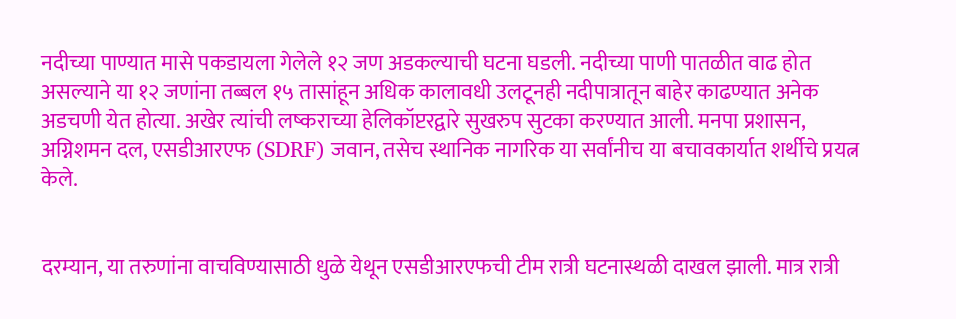नदीच्या पाण्यात मासे पकडायला गेलेले १२ जण अडकल्याची घटना घडली. नदीच्या पाणी पातळीत वाढ होत असल्याने या १२ जणांना तब्बल १५ तासांहून अधिक कालावधी उलटूनही नदीपात्रातून बाहेर काढण्यात अनेक अडचणी येत होत्या. अखेर त्यांची लष्कराच्या हेलिकॉप्टरद्वारे सुखरुप सुटका करण्यात आली. मनपा प्रशासन, अग्निशमन दल, एसडीआरएफ (SDRF) जवान, तसेच स्थानिक नागरिक या सर्वांनीच या बचावकार्यात शर्थीचे प्रयत्न केले.


दरम्यान, या तरुणांना वाचविण्यासाठी धुळे येथून एसडीआरएफची टीम रात्री घटनास्थळी दाखल झाली. मात्र रात्री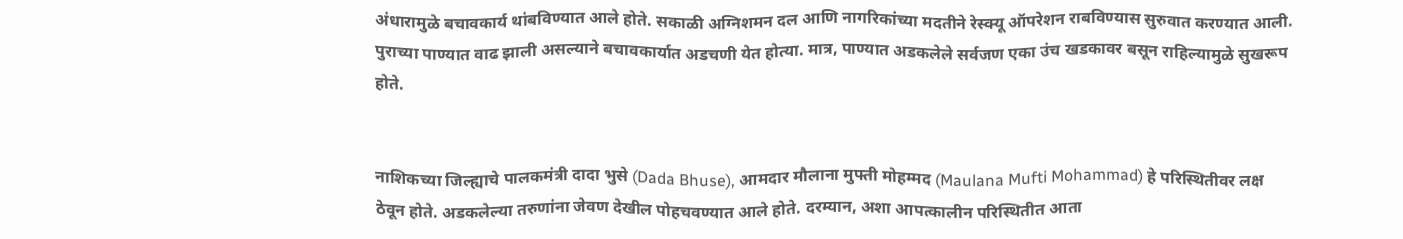अंधारामुळे बचावकार्य थांबविण्यात आले होते. सकाळी अग्निशमन दल आणि नागरिकांच्या मदतीने रेस्क्यू ऑपरेशन राबविण्यास सुरुवात करण्यात आली. पुराच्या पाण्यात वाढ झाली असल्याने बचावकार्यात अडचणी येत होत्या. मात्र, पाण्यात अडकलेले सर्वजण एका उंच खडकावर बसून राहिल्यामुळे सुखरूप होते.


नाशिकच्या जिल्ह्याचे पालकमंत्री दादा भुसे (Dada Bhuse), आमदार मौलाना मुफ्ती मोहम्मद (Maulana Mufti Mohammad) हे परिस्थितीवर लक्ष ठेवून होते. अडकलेल्या तरुणांना जेवण देखील पोहचवण्यात आले होते. दरम्यान, अशा आपत्कालीन परिस्थितीत आता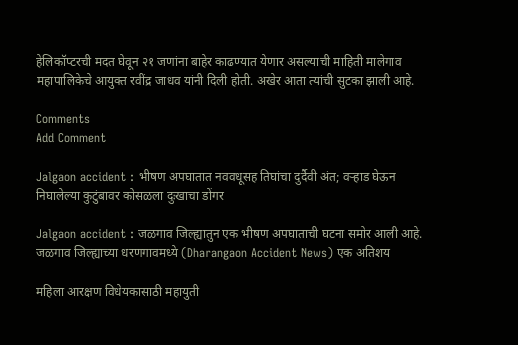हेलिकॉप्टरची मदत घेवून २१ जणांना बाहेर काढण्यात येणार असल्याची माहिती मालेगाव महापालिकेचे आयुक्त रवींद्र जाधव यांनी दिली होती. अखेर आता त्यांची सुटका झाली आहे.

Comments
Add Comment

Jalgaon accident : भीषण अपघातात नववधूसह तिघांचा दुर्दैवी अंत; वऱ्हाड घेऊन निघालेल्या कुटुंबावर कोसळला दुःखाचा डोंगर

Jalgaon accident : जळगाव जिल्ह्यातुन एक भीषण अपघाताची घटना समोर आली आहे. जळगाव जिल्ह्याच्या धरणगावमध्ये (Dharangaon Accident News) एक अतिशय

महिला आरक्षण विधेयकासाठी महायुती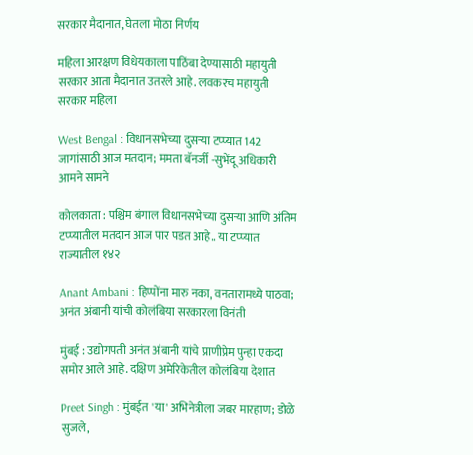सरकार मैदानात, घेतला मोठा निर्णय

महिला आरक्षण विधेयकाला पाठिंबा देण्यासाठी महायुती सरकार आता मैदानात उतरले आहे. लवकरच महायुती सरकार महिला

West Bengal : विधानसभेच्या दुसऱ्या टप्प्यात 142 जागांसाठी आज मतदान; ममता बॅनर्जी -सुभेंदू अधिकारी आमने सामने

कोलकाता : पश्चिम बंगाल विधानसभेच्या दुसऱ्या आणि अंतिम टप्प्यातील मतदान आज पार पडत आहे.. या टप्प्यात राज्यातील १४२

Anant Ambani : हिप्पोंना मारु नका, वनतारामध्ये पाठवा; अनंत अंबानी यांची कोलंबिया सरकारला विनंती

मुंबई : उद्योगपती अनंत अंबानी यांचे प्राणीप्रेम पुन्हा एकदा समोर आले आहे. दक्षिण अमेरिकेतील कोलंबिया देशात

Preet Singh : मुंबईत 'या' अभिनेत्रीला जबर मारहाण; डोळे सुजले,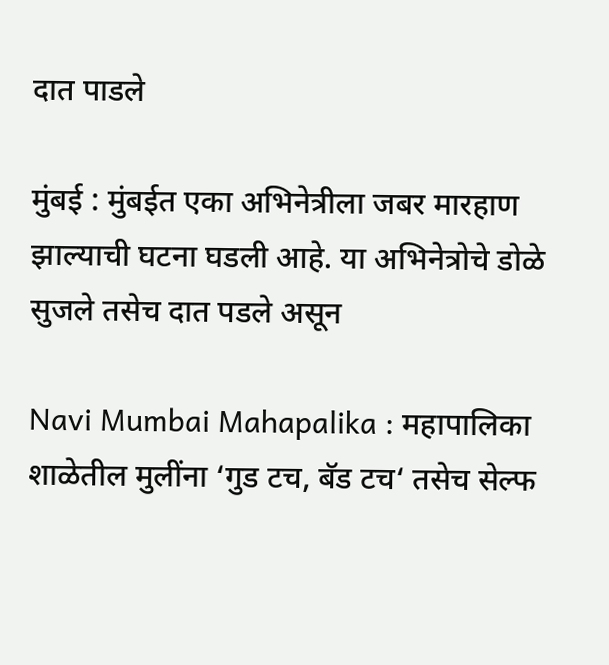दात पाडले

मुंबई : मुंबईत एका अभिनेत्रीला जबर मारहाण झाल्याची घटना घडली आहे. या अभिनेत्रोचे डोळे सुजले तसेच दात पडले असून

Navi Mumbai Mahapalika : महापालिका शाळेतील मुलींना ‘गुड टच, बॅड टच‘ तसेच सेल्फ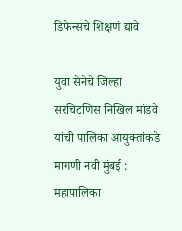डिफेन्सचे शिक्षणं द्यावे

युवा सेनेचे जिल्हा सरचिटणिस निखिल मांडवे यांची पालिका आयुक्तांकडे मागणी नवी मुंबई : महापालिका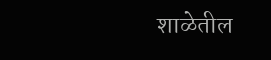शाळेतील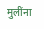मुलींना